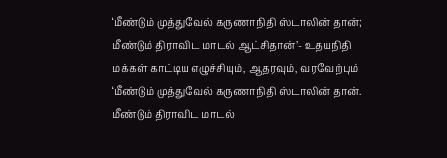‘மீண்டும் முத்துவேல் கருணாநிதி ஸ்டாலின் தான்; மீண்டும் திராவிட மாடல் ஆட்சிதான்’- உதயநிதி
மக்கள் காட்டிய எழுச்சியும், ஆதரவும், வரவேற்பும் ‘மீண்டும் முத்துவேல் கருணாநிதி ஸ்டாலின் தான். மீண்டும் திராவிட மாடல்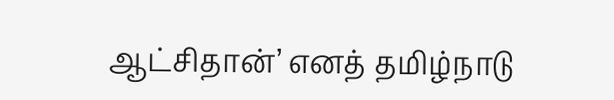ஆட்சிதான்’ எனத் தமிழ்நாடு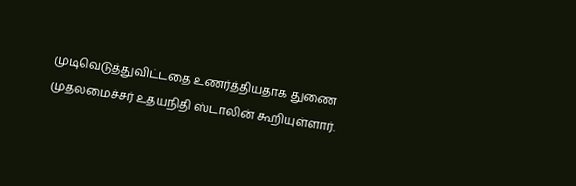முடிவெடுத்துவிட்டதை உணர்த்தியதாக துணை முதலமைச்சர் உதயநிதி ஸ்டாலின் கூறியுள்ளார்.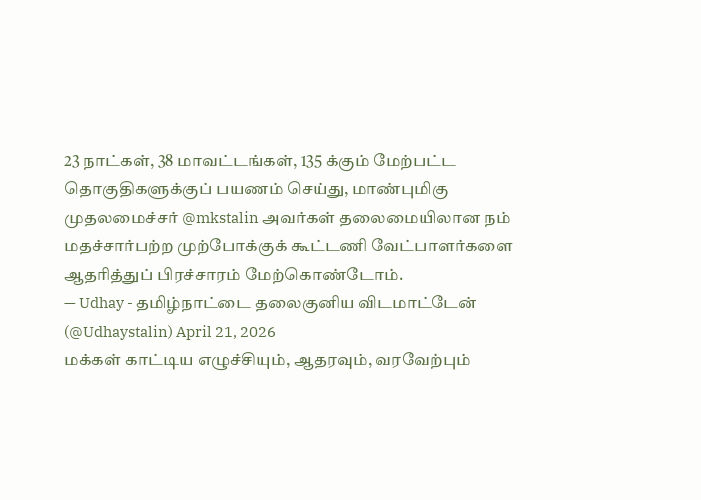23 நாட்கள், 38 மாவட்டங்கள், 135 க்கும் மேற்பட்ட தொகுதிகளுக்குப் பயணம் செய்து, மாண்புமிகு முதலமைச்சர் @mkstalin அவர்கள் தலைமையிலான நம் மதச்சார்பற்ற முற்போக்குக் கூட்டணி வேட்பாளர்களை ஆதரித்துப் பிரச்சாரம் மேற்கொண்டோம்.
— Udhay - தமிழ்நாட்டை தலைகுனிய விடமாட்டேன் (@Udhaystalin) April 21, 2026
மக்கள் காட்டிய எழுச்சியும், ஆதரவும், வரவேற்பும்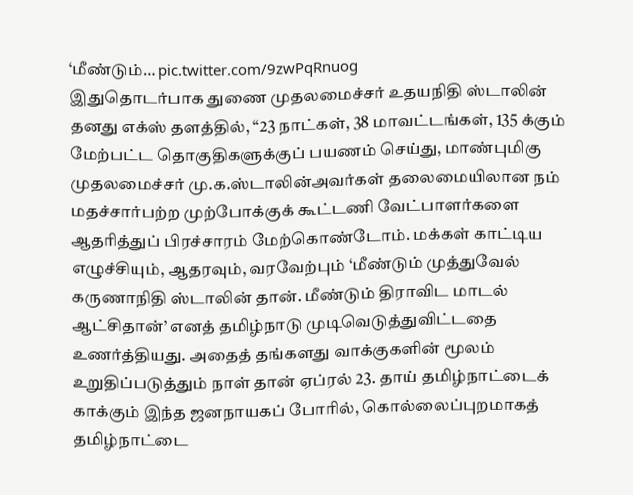‘மீண்டும்… pic.twitter.com/9zwPqRnuog
இதுதொடர்பாக துணை முதலமைச்சர் உதயநிதி ஸ்டாலின் தனது எக்ஸ் தளத்தில், “23 நாட்கள், 38 மாவட்டங்கள், 135 க்கும் மேற்பட்ட தொகுதிகளுக்குப் பயணம் செய்து, மாண்புமிகு முதலமைச்சர் மு.க.ஸ்டாலின்அவர்கள் தலைமையிலான நம் மதச்சார்பற்ற முற்போக்குக் கூட்டணி வேட்பாளர்களை ஆதரித்துப் பிரச்சாரம் மேற்கொண்டோம். மக்கள் காட்டிய எழுச்சியும், ஆதரவும், வரவேற்பும் ‘மீண்டும் முத்துவேல் கருணாநிதி ஸ்டாலின் தான். மீண்டும் திராவிட மாடல் ஆட்சிதான்’ எனத் தமிழ்நாடு முடிவெடுத்துவிட்டதை உணர்த்தியது. அதைத் தங்களது வாக்குகளின் மூலம் உறுதிப்படுத்தும் நாள் தான் ஏப்ரல் 23. தாய் தமிழ்நாட்டைக் காக்கும் இந்த ஜனநாயகப் போரில், கொல்லைப்புறமாகத் தமிழ்நாட்டை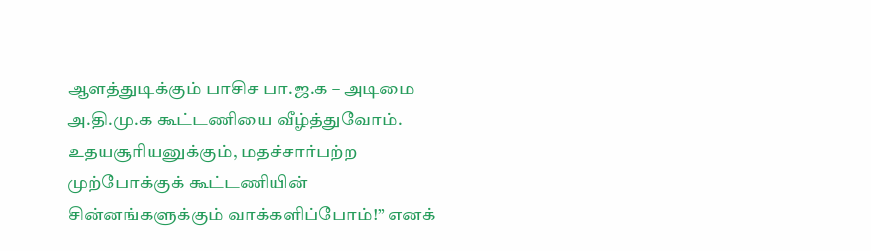ஆளத்துடிக்கும் பாசிச பா.ஜ.க – அடிமை அ.தி.மு.க கூட்டணியை வீழ்த்துவோம். உதயசூரியனுக்கும், மதச்சார்பற்ற முற்போக்குக் கூட்டணியின் சின்னங்களுக்கும் வாக்களிப்போம்!” எனக்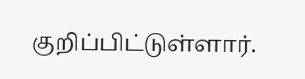குறிப்பிட்டுள்ளார்.